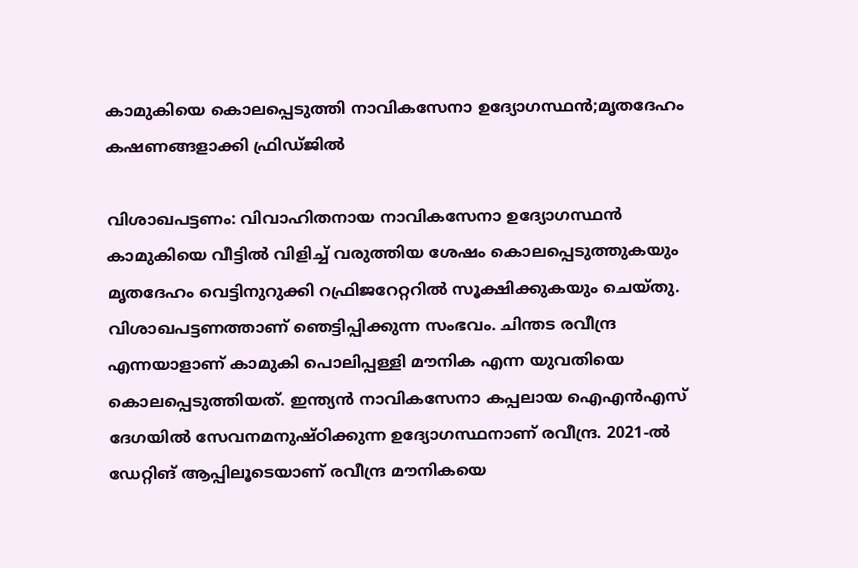കാമുകിയെ കൊലപ്പെടുത്തി നാവികസേനാ ഉദ്യോഗസ്ഥൻ;മൃതദേഹം കഷണങ്ങളാക്കി ഫ്രിഡ്ജിൽ

വിശാഖപട്ടണം: വിവാഹിതനായ നാവികസേനാ ഉദ്യോഗസ്ഥൻ കാമുകിയെ വീട്ടിൽ വിളിച്ച് വരുത്തിയ ശേഷം കൊലപ്പെടുത്തുകയും മൃതദേഹം വെട്ടിനുറുക്കി റഫ്രിജറേറ്ററിൽ സൂക്ഷിക്കുകയും ചെയ്തു. വിശാഖപട്ടണത്താണ് ഞെട്ടിപ്പിക്കുന്ന സംഭവം. ചിന്തട രവീന്ദ്ര എന്നയാളാണ് കാമുകി പൊലിപ്പള്ളി മൗനിക എന്ന യുവതിയെ കൊലപ്പെടുത്തിയത്. ഇന്ത്യൻ നാവികസേനാ കപ്പലായ ഐഎൻഎസ് ദേഗയിൽ സേവനമനുഷ്ഠിക്കുന്ന ഉദ്യോഗസ്ഥനാണ് രവീന്ദ്ര. 2021-ൽ ഡേറ്റിങ് ആപ്പിലൂടെയാണ് രവീന്ദ്ര മൗനികയെ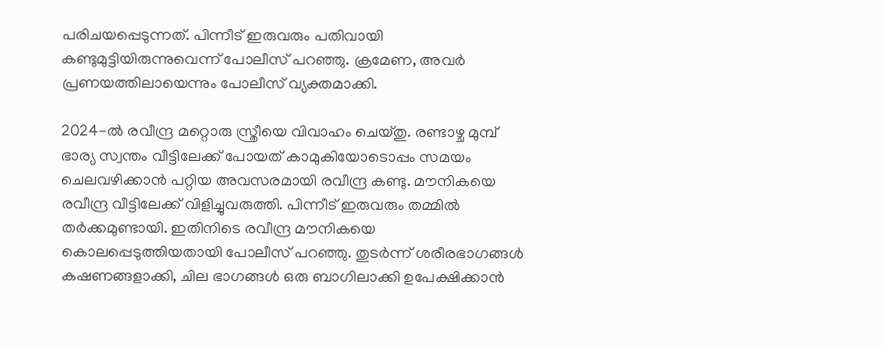പരിചയപ്പെടുന്നത്. പിന്നീട് ഇരുവരും പതിവായി കണ്ടുമുട്ടിയിരുന്നുവെന്ന് പോലീസ് പറഞ്ഞു. ക്രമേണ, അവർ പ്രണയത്തിലായെന്നും പോലീസ് വ്യക്തമാക്കി.

2024-ൽ രവീന്ദ്ര മറ്റൊരു സ്ത്രീയെ വിവാഹം ചെയ്തു. രണ്ടാഴ്ച മുമ്പ് ഭാര്യ സ്വന്തം വീട്ടിലേക്ക് പോയത് കാമുകിയോടൊപ്പം സമയം ചെലവഴിക്കാൻ പറ്റിയ അവസരമായി രവീന്ദ്ര കണ്ടു. മൗനികയെ രവീന്ദ്ര വീട്ടിലേക്ക് വിളിച്ചുവരുത്തി. പിന്നീട് ഇരുവരും തമ്മിൽ തർക്കമുണ്ടായി. ഇതിനിടെ രവീന്ദ്ര മൗനികയെ കൊലപ്പെടുത്തിയതായി പോലീസ് പറഞ്ഞു. തുടർന്ന് ശരീരഭാഗങ്ങൾ കഷണങ്ങളാക്കി, ചില ഭാഗങ്ങൾ ഒരു ബാഗിലാക്കി ഉപേക്ഷിക്കാൻ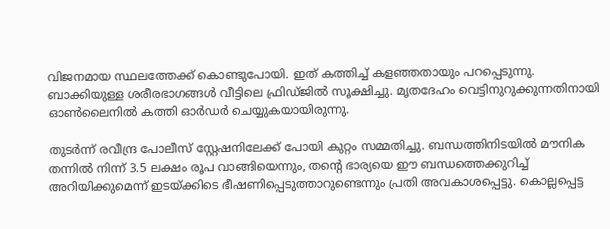വിജനമായ സ്ഥലത്തേക്ക് കൊണ്ടുപോയി. ഇത് കത്തിച്ച് കളഞ്ഞതായും പറപ്പെടുന്നു. ബാക്കിയുള്ള ശരീരഭാഗങ്ങൾ വീട്ടിലെ ഫ്രിഡ്ജിൽ സൂക്ഷിച്ചു. മൃതദേഹം വെട്ടിനുറുക്കുന്നതിനായി ഓൺലൈനിൽ കത്തി ഓർഡർ ചെയ്യുകയായിരുന്നു.

തുടർന്ന് രവീന്ദ്ര പോലീസ് സ്റ്റേഷനിലേക്ക് പോയി കുറ്റം സമ്മതിച്ചു. ബന്ധത്തിനിടയിൽ മൗനിക തന്നിൽ നിന്ന് 3.5 ലക്ഷം രൂപ വാങ്ങിയെന്നും, തന്റെ ഭാര്യയെ ഈ ബന്ധത്തെക്കുറിച്ച് അറിയിക്കുമെന്ന് ഇടയ്ക്കിടെ ഭീഷണിപ്പെടുത്താറുണ്ടെന്നും പ്രതി അവകാശപ്പെട്ടു. കൊല്ലപ്പെട്ട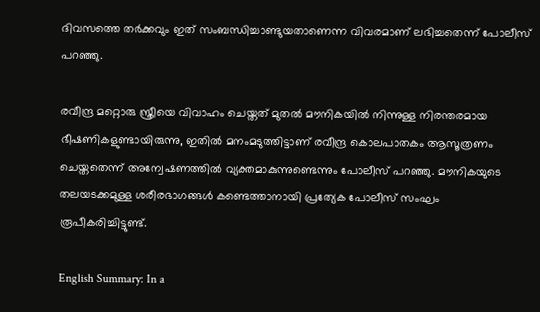ദിവസത്തെ തർക്കവും ഇത് സംബന്ധിച്ചാണ്ടുയതാണെന്ന വിവരമാണ് ലഭിച്ചതെന്ന് പോലീസ് പറഞ്ഞു.

രവീന്ദ്ര മറ്റൊരു സ്ത്രീയെ വിവാഹം ചെയ്തത് മുതൽ മൗനികയിൽ നിന്നുള്ള നിരന്തരമായ ഭീഷണികളുണ്ടായിരുന്നു, ഇതിൽ മനംമടുത്തിട്ടാണ് രവീന്ദ്ര കൊലപാതകം ആസൂത്രണം ചെയ്തതെന്ന് അന്വേഷണത്തിൽ വ്യക്തമാകുന്നുണ്ടെന്നും പോലീസ് പറഞ്ഞു. മൗനികയുടെ തലയടക്കമുള്ള ശരീരഭാഗങ്ങൾ കണ്ടെത്താനായി പ്രത്യേക പോലീസ് സംഘം രൂപീകരിച്ചിട്ടുണ്ട്.

English Summary: In a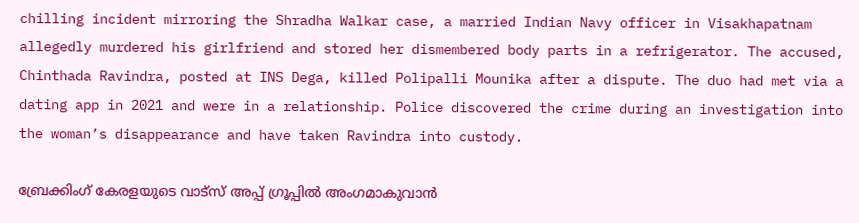chilling incident mirroring the Shradha Walkar case, a married Indian Navy officer in Visakhapatnam allegedly murdered his girlfriend and stored her dismembered body parts in a refrigerator. The accused, Chinthada Ravindra, posted at INS Dega, killed Polipalli Mounika after a dispute. The duo had met via a dating app in 2021 and were in a relationship. Police discovered the crime during an investigation into the woman’s disappearance and have taken Ravindra into custody.

ബ്രേക്കിംഗ് കേരളയുടെ വാട്സ് അപ്പ് ഗ്രൂപ്പിൽ അംഗമാകുവാൻ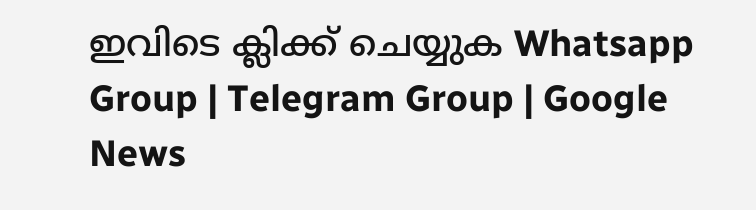ഇവിടെ ക്ലിക്ക് ചെയ്യുക Whatsapp Group | Telegram Group | Google News